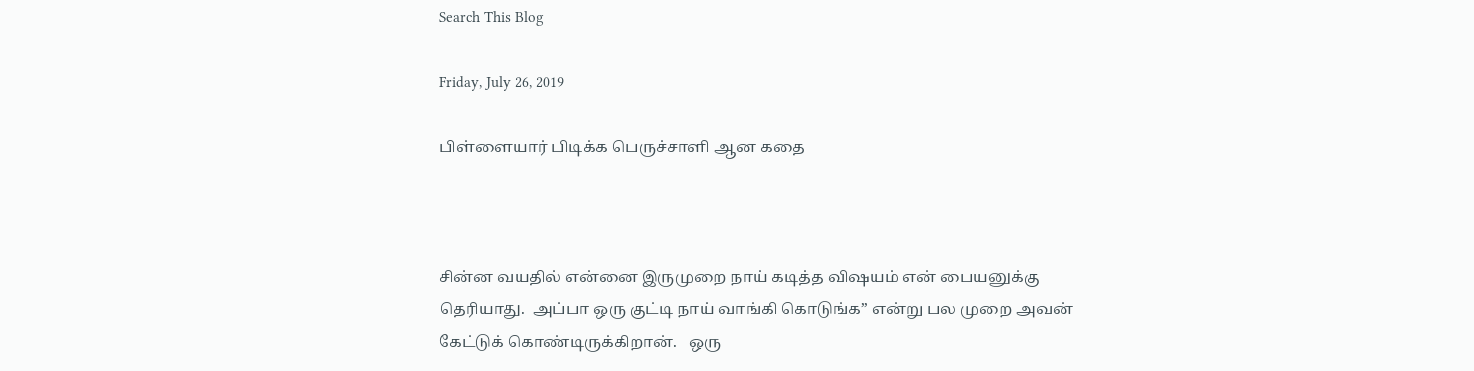Search This Blog

Friday, July 26, 2019

பிள்ளையார் பிடிக்க பெருச்சாளி ஆன கதை



சின்ன வயதில் என்னை இருமுறை நாய் கடித்த விஷயம் என் பையனுக்கு தெரியாது.  அப்பா ஒரு குட்டி நாய் வாங்கி கொடுங்க” என்று பல முறை அவன் கேட்டுக் கொண்டிருக்கிறான்.   ஒரு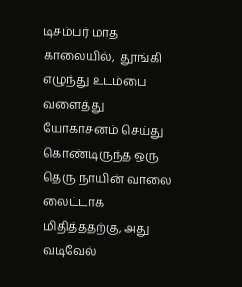டிசம்பர் மாத காலையில்,  தூங்கி எழுந்து உடம்பை வளைத்து யோகாசனம் செய்து கொண்டிருந்த ஒரு தெரு நாயின் வாலை லைட்டாக மிதித்ததற்கு, அது வடிவேல்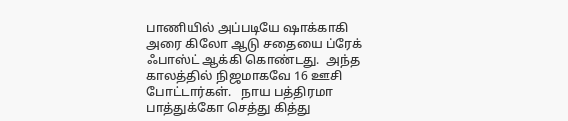பாணியில் அப்படியே ஷாக்காகி அரை கிலோ ஆடு சதையை ப்ரேக் ஃபாஸ்ட் ஆக்கி கொண்டது.  அந்த காலத்தில் நிஜமாகவே 16 ஊசி போட்டார்கள்.   நாய பத்திரமா பாத்துக்கோ செத்து கித்து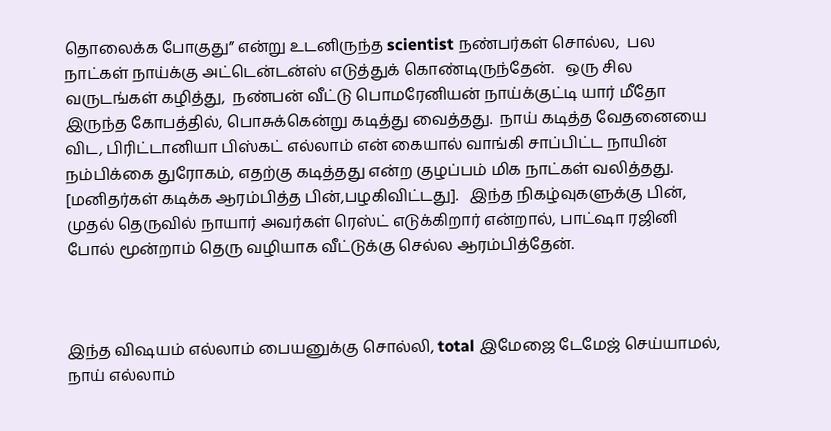தொலைக்க போகுது” என்று உடனிருந்த scientist நண்பர்கள் சொல்ல,  பல நாட்கள் நாய்க்கு அட்டென்டன்ஸ் எடுத்துக் கொண்டிருந்தேன்.   ஒரு சில வருடங்கள் கழித்து,  நண்பன் வீட்டு பொமரேனியன் நாய்க்குட்டி யார் மீதோ இருந்த கோபத்தில், பொசுக்கென்று கடித்து வைத்தது.  நாய் கடித்த வேதனையை விட, பிரிட்டானியா பிஸ்கட் எல்லாம் என் கையால் வாங்கி சாப்பிட்ட நாயின் நம்பிக்கை துரோகம், எதற்கு கடித்தது என்ற குழப்பம் மிக நாட்கள் வலித்தது.   [மனிதர்கள் கடிக்க ஆரம்பித்த பின்,பழகிவிட்டது].   இந்த நிகழ்வுகளுக்கு பின், முதல் தெருவில் நாயார் அவர்கள் ரெஸ்ட் எடுக்கிறார் என்றால், பாட்ஷா ரஜினி போல் மூன்றாம் தெரு வழியாக வீட்டுக்கு செல்ல ஆரம்பித்தேன்.



இந்த விஷயம் எல்லாம் பையனுக்கு சொல்லி, total இமேஜை டேமேஜ் செய்யாமல்,  நாய் எல்லாம்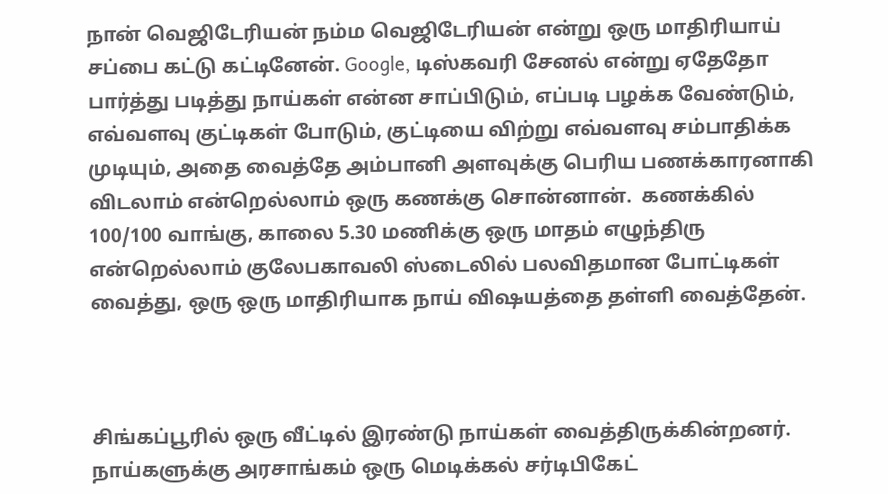நான் வெஜிடேரியன் நம்ம வெஜிடேரியன் என்று ஒரு மாதிரியாய் சப்பை கட்டு கட்டினேன். Google, டிஸ்கவரி சேனல் என்று ஏதேதோ பார்த்து படித்து நாய்கள் என்ன சாப்பிடும், எப்படி பழக்க வேண்டும்,  எவ்வளவு குட்டிகள் போடும், குட்டியை விற்று எவ்வளவு சம்பாதிக்க முடியும், அதை வைத்தே அம்பானி அளவுக்கு பெரிய பணக்காரனாகி விடலாம் என்றெல்லாம் ஒரு கணக்கு சொன்னான்.  கணக்கில் 100/100 வாங்கு, காலை 5.30 மணிக்கு ஒரு மாதம் எழுந்திரு என்றெல்லாம் குலேபகாவலி ஸ்டைலில் பலவிதமான போட்டிகள் வைத்து, ஒரு ஒரு மாதிரியாக நாய் விஷயத்தை தள்ளி வைத்தேன்.



சிங்கப்பூரில் ஒரு வீட்டில் இரண்டு நாய்கள் வைத்திருக்கின்றனர்.  நாய்களுக்கு அரசாங்கம் ஒரு மெடிக்கல் சர்டிபிகேட்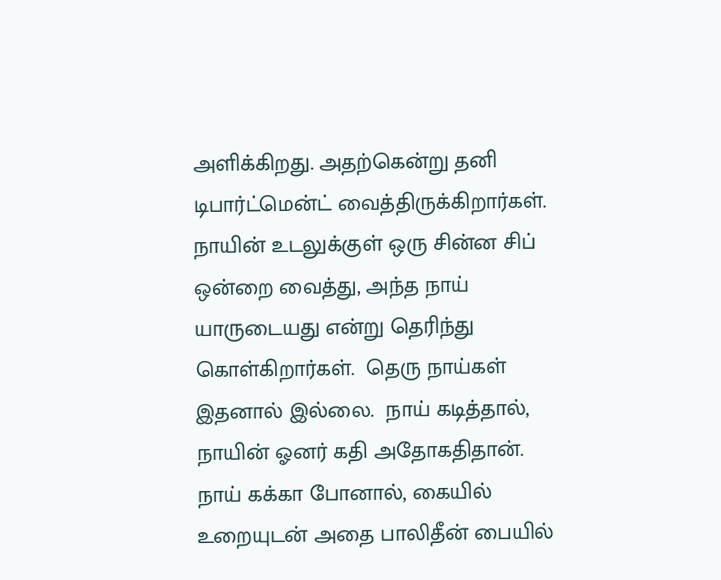அளிக்கிறது. அதற்கென்று தனி டிபார்ட்மென்ட் வைத்திருக்கிறார்கள். நாயின் உடலுக்குள் ஒரு சின்ன சிப் ஒன்றை வைத்து, அந்த நாய் யாருடையது என்று தெரிந்து கொள்கிறார்கள்.  தெரு நாய்கள் இதனால் இல்லை.  நாய் கடித்தால், நாயின் ஓனர் கதி அதோகதிதான்.  நாய் கக்கா போனால், கையில் உறையுடன் அதை பாலிதீன் பையில்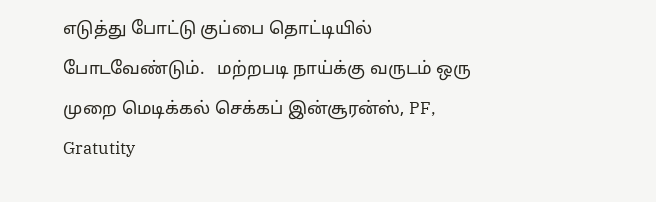எடுத்து போட்டு குப்பை தொட்டியில் போடவேண்டும்.   மற்றபடி நாய்க்கு வருடம் ஒரு முறை மெடிக்கல் செக்கப் இன்சூரன்ஸ், PF, Gratutity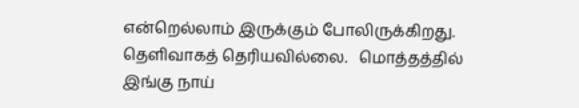என்றெல்லாம் இருக்கும் போலிருக்கிறது.  தெளிவாகத் தெரியவில்லை.   மொத்தத்தில் இங்கு நாய்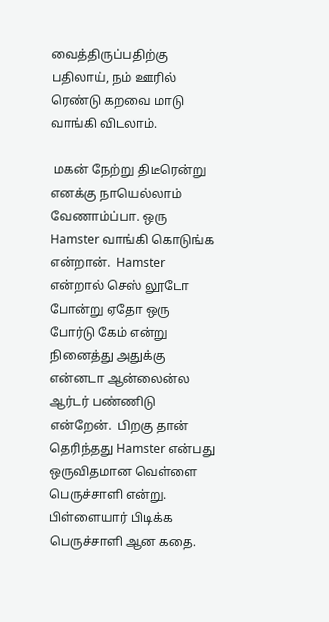வைத்திருப்பதிற்கு பதிலாய், நம் ஊரில் ரெண்டு கறவை மாடு வாங்கி விடலாம்.

 மகன் நேற்று திடீரென்று எனக்கு நாயெல்லாம் வேணாம்ப்பா. ஒரு Hamster வாங்கி கொடுங்க என்றான்.  Hamster என்றால் செஸ் லூடோ போன்று ஏதோ ஒரு போர்டு கேம் என்று  நினைத்து அதுக்கு என்னடா ஆன்லைன்ல ஆர்டர் பண்ணிடு என்றேன்.  பிறகு தான் தெரிந்தது Hamster என்பது ஒருவிதமான வெள்ளை பெருச்சாளி என்று.  பிள்ளையார் பிடிக்க பெருச்சாளி ஆன கதை.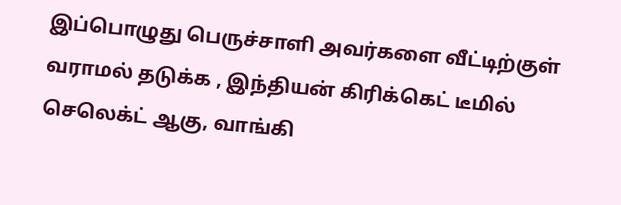இப்பொழுது பெருச்சாளி அவர்களை வீட்டிற்குள் வராமல் தடுக்க , இந்தியன் கிரிக்கெட் டீமில் செலெக்ட் ஆகு, வாங்கி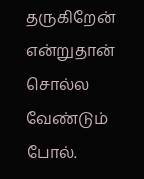தருகிறேன் என்றுதான் சொல்ல வேண்டும் போல்.